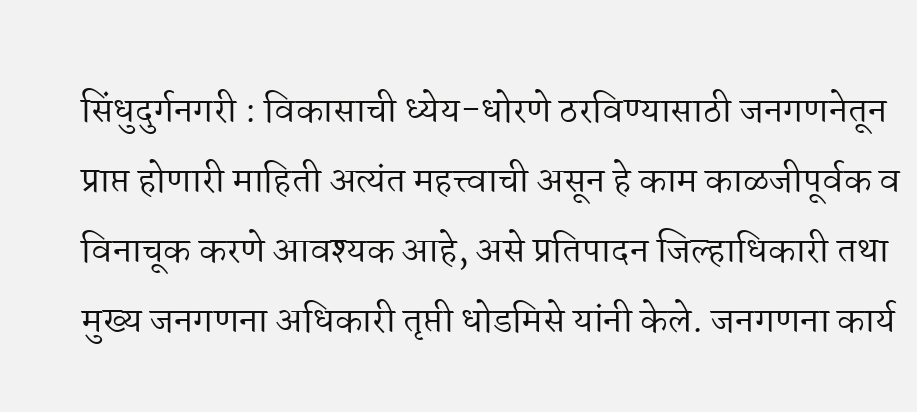सिंधुदुर्गनगरी : विकासाची ध्येय-धोरणे ठरविण्यासाठी जनगणनेतून प्राप्त होणारी माहिती अत्यंत महत्त्वाची असून हे काम काळजीपूर्वक व विनाचूक करणे आवश्यक आहे, असे प्रतिपादन जिल्हाधिकारी तथा मुख्य जनगणना अधिकारी तृप्ती धोडमिसे यांनी केले. जनगणना कार्य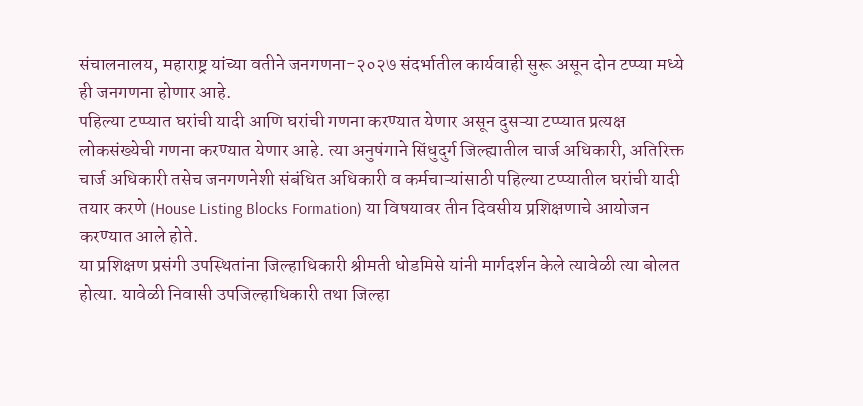संचालनालय, महाराष्ट्र यांच्या वतीने जनगणना-२०२७ संदर्भातील कार्यवाही सुरू असून दोन टप्प्या मध्ये ही जनगणना होणार आहे.
पहिल्या टप्प्यात घरांची यादी आणि घरांची गणना करण्यात येणार असून दुसऱ्या टप्प्यात प्रत्यक्ष लोकसंख्येची गणना करण्यात येणार आहे. त्या अनुषंगाने सिंधुदुर्ग जिल्ह्यातील चार्ज अधिकारी, अतिरिक्त चार्ज अधिकारी तसेच जनगणनेशी संबंधित अधिकारी व कर्मचाऱ्यांसाठी पहिल्या टप्प्यातील घरांची यादी तयार करणे (House Listing Blocks Formation) या विषयावर तीन दिवसीय प्रशिक्षणाचे आयोजन करण्यात आले होते.
या प्रशिक्षण प्रसंगी उपस्थितांना जिल्हाधिकारी श्रीमती धोडमिसे यांनी मार्गदर्शन केले त्यावेळी त्या बोलत होत्या. यावेळी निवासी उपजिल्हाधिकारी तथा जिल्हा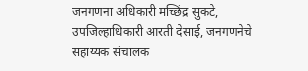जनगणना अधिकारी मच्छिंद्र सुकटे, उपजिल्हाधिकारी आरती देसाई, जनगणनेचे सहाय्यक संचालक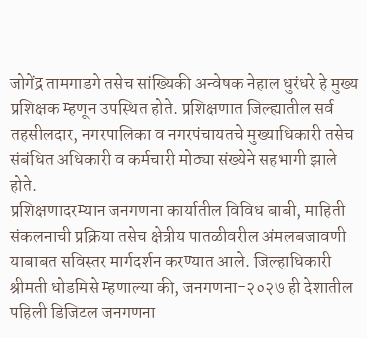जोगेंद्र तामगाडगे तसेच सांख्यिकी अन्वेषक नेहाल धुरंधरे हे मुख्य प्रशिक्षक म्हणून उपस्थित होते. प्रशिक्षणात जिल्ह्यातील सर्व तहसीलदार, नगरपालिका व नगरपंचायतचे मुख्याधिकारी तसेच संबंधित अधिकारी व कर्मचारी मोठ्या संख्येने सहभागी झाले होते.
प्रशिक्षणादरम्यान जनगणना कार्यातील विविध बाबी, माहिती संकलनाची प्रक्रिया तसेच क्षेत्रीय पातळीवरील अंमलबजावणी याबाबत सविस्तर मार्गदर्शन करण्यात आले. जिल्हाधिकारी श्रीमती धोडमिसे म्हणाल्या की, जनगणना-२०२७ ही देशातील पहिली डिजिटल जनगणना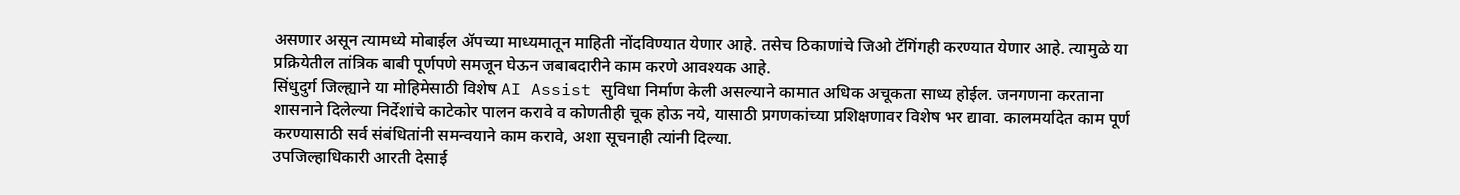असणार असून त्यामध्ये मोबाईल ॲपच्या माध्यमातून माहिती नोंदविण्यात येणार आहे. तसेच ठिकाणांचे जिओ टॅगिंगही करण्यात येणार आहे. त्यामुळे या प्रक्रियेतील तांत्रिक बाबी पूर्णपणे समजून घेऊन जबाबदारीने काम करणे आवश्यक आहे.
सिंधुदुर्ग जिल्ह्याने या मोहिमेसाठी विशेष AI Assist सुविधा निर्माण केली असल्याने कामात अधिक अचूकता साध्य होईल. जनगणना करताना शासनाने दिलेल्या निर्देशांचे काटेकोर पालन करावे व कोणतीही चूक होऊ नये, यासाठी प्रगणकांच्या प्रशिक्षणावर विशेष भर द्यावा. कालमर्यादेत काम पूर्ण करण्यासाठी सर्व संबंधितांनी समन्वयाने काम करावे, अशा सूचनाही त्यांनी दिल्या.
उपजिल्हाधिकारी आरती देसाई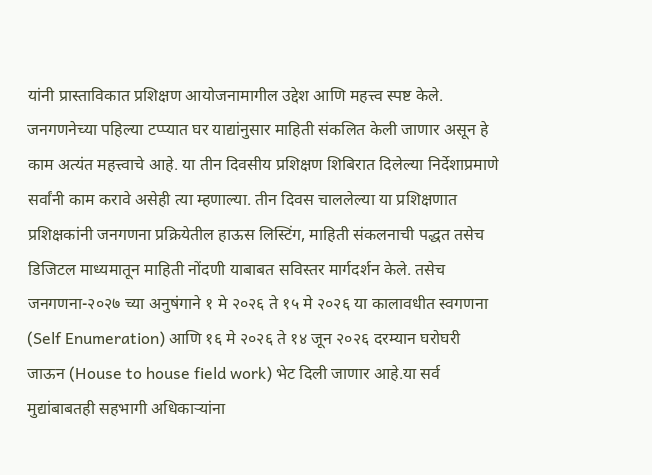यांनी प्रास्ताविकात प्रशिक्षण आयोजनामागील उद्देश आणि महत्त्व स्पष्ट केले. जनगणनेच्या पहिल्या टप्प्यात घर याद्यांनुसार माहिती संकलित केली जाणार असून हे काम अत्यंत महत्त्वाचे आहे. या तीन दिवसीय प्रशिक्षण शिबिरात दिलेल्या निर्देशाप्रमाणे सर्वांनी काम करावे असेही त्या म्हणाल्या. तीन दिवस चाललेल्या या प्रशिक्षणात प्रशिक्षकांनी जनगणना प्रक्रियेतील हाऊस लिस्टिंग, माहिती संकलनाची पद्धत तसेच डिजिटल माध्यमातून माहिती नोंदणी याबाबत सविस्तर मार्गदर्शन केले. तसेच जनगणना-२०२७ च्या अनुषंगाने १ मे २०२६ ते १५ मे २०२६ या कालावधीत स्वगणना (Self Enumeration) आणि १६ मे २०२६ ते १४ जून २०२६ दरम्यान घरोघरी जाऊन (House to house field work) भेट दिली जाणार आहे.या सर्व मुद्यांबाबतही सहभागी अधिकाऱ्यांना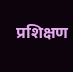प्रशिक्षण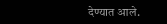देण्यात आले.